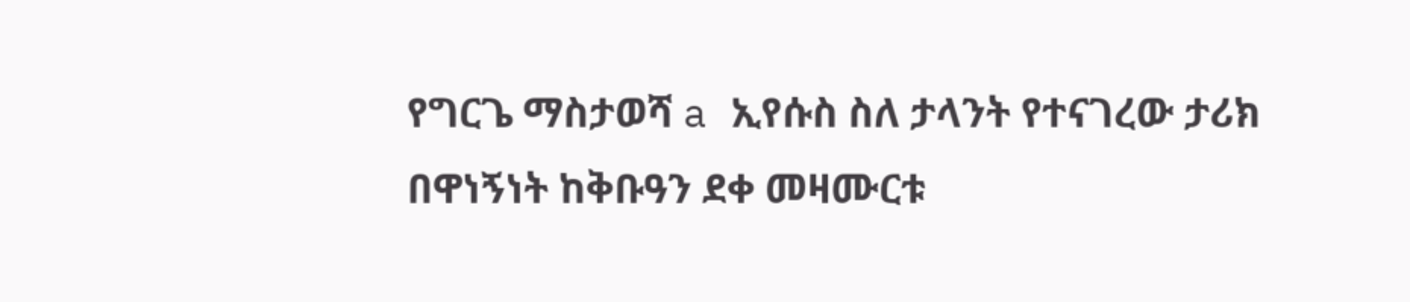የግርጌ ማስታወሻ a ኢየሱስ ስለ ታላንት የተናገረው ታሪክ በዋነኝነት ከቅቡዓን ደቀ መዛሙርቱ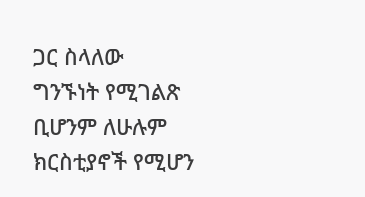ጋር ስላለው ግንኙነት የሚገልጽ ቢሆንም ለሁሉም ክርስቲያኖች የሚሆን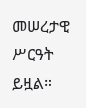መሠረታዊ ሥርዓት ይዟል።